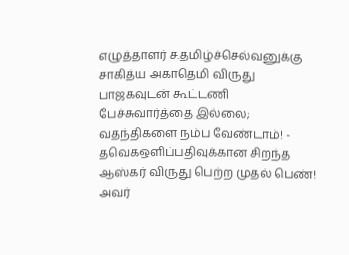எழுத்தாளர் ச.தமிழ்ச்செல்வனுக்கு சாகித்ய அகாதெமி விருது பாஜகவுடன் கூட்டணி பேச்சுவார்த்தை இல்லை; வதந்திகளை நம்ப வேண்டாம்! - தவெகஒளிப்பதிவுக்கான சிறந்த ஆஸ்கர் விருது பெற்ற முதல் பெண்! அவர்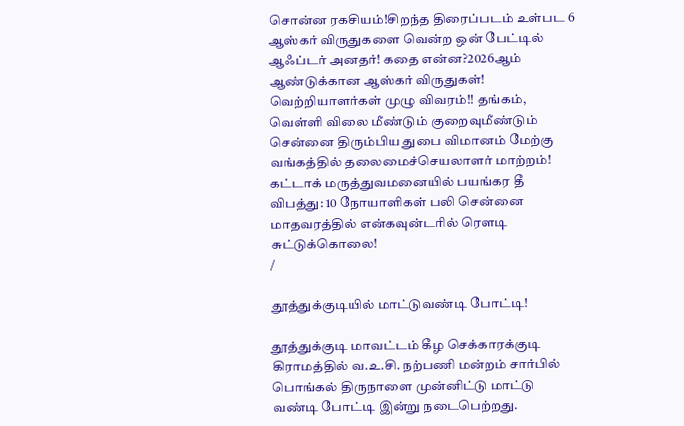சொன்ன ரகசியம்!சிறந்த திரைப்படம் உள்பட 6 ஆஸ்கர் விருதுகளை வென்ற ஒன் பேட்டில் ஆஃப்டர் அனதர்! கதை என்ன?2026ஆம் ஆண்டுக்கான ஆஸ்கர் விருதுகள்! வெற்றியாளர்கள் முழு விவரம்!! தங்கம், வெள்ளி விலை மீண்டும் குறைவுமீண்டும் சென்னை திரும்பிய துபை விமானம் மேற்கு வங்கத்தில் தலைமைச்செயலாளர் மாற்றம்! கட்டாக் மருத்துவமனையில் பயங்கர தீ விபத்து: 10 நோயாளிகள் பலி சென்னை மாதவரத்தில் என்கவுன்டரில் ரௌடி சுட்டுக்கொலை!
/

தூத்துக்குடியில் மாட்டுவண்டி போட்டி!

தூத்துக்குடி மாவட்டம் கீழ செக்காரக்குடி கிராமத்தில் வ.உ.சி. நற்பணி மன்றம் சார்பில் பொங்கல் திருநாளை முன்னிட்டு மாட்டு வண்டி போட்டி இன்று நடைபெற்றது.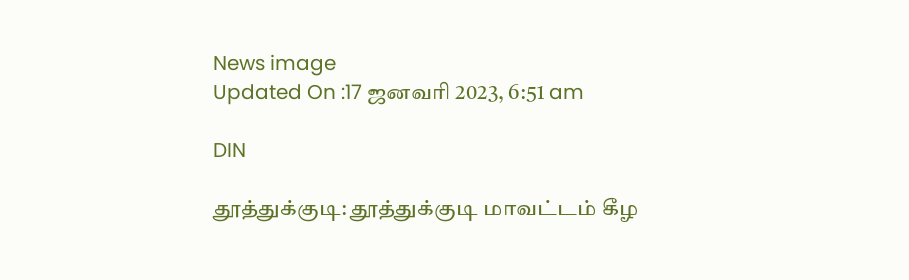News image
Updated On :17 ஜனவரி 2023, 6:51 am

DIN

தூத்துக்குடி: தூத்துக்குடி மாவட்டம் கீழ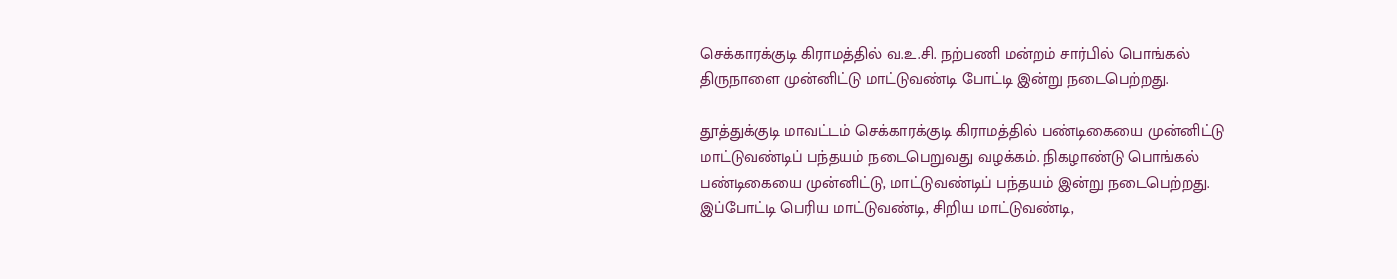செக்காரக்குடி கிராமத்தில் வ.உ.சி. நற்பணி மன்றம் சார்பில் பொங்கல் திருநாளை முன்னிட்டு மாட்டுவண்டி போட்டி இன்று நடைபெற்றது.

தூத்துக்குடி மாவட்டம் செக்காரக்குடி கிராமத்தில் பண்டிகையை முன்னிட்டு மாட்டுவண்டிப் பந்தயம் நடைபெறுவது வழக்கம். நிகழாண்டு பொங்கல் பண்டிகையை முன்னிட்டு, மாட்டுவண்டிப் பந்தயம் இன்று நடைபெற்றது. இப்போட்டி பெரிய மாட்டுவண்டி, சிறிய மாட்டுவண்டி,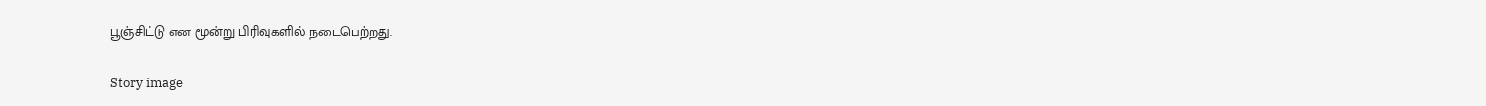பூஞ்சிட்டு என மூன்று பிரிவுகளில் நடைபெற்றது.

Story image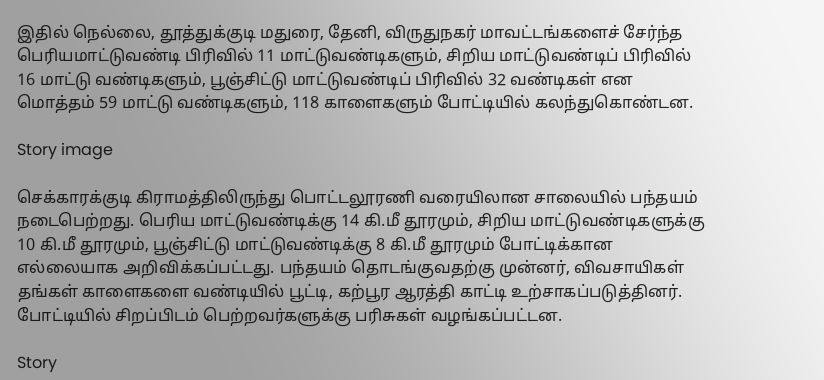இதில் நெல்லை, தூத்துக்குடி மதுரை, தேனி, விருதுநகர் மாவட்டங்களைச் சேர்ந்த பெரியமாட்டுவண்டி பிரிவில் 11 மாட்டுவண்டிகளும், சிறிய மாட்டுவண்டிப் பிரிவில் 16 மாட்டு வண்டிகளும், பூஞ்சிட்டு மாட்டுவண்டிப் பிரிவில் 32 வண்டிகள் என மொத்தம் 59 மாட்டு வண்டிகளும், 118 காளைகளும் போட்டியில் கலந்துகொண்டன.

Story image

செக்காரக்குடி கிராமத்திலிருந்து பொட்டலூரணி வரையிலான சாலையில் பந்தயம் நடைபெற்றது. பெரிய மாட்டுவண்டிக்கு 14 கி.மீ தூரமும், சிறிய மாட்டுவண்டிகளுக்கு 10 கி.மீ தூரமும், பூஞ்சிட்டு மாட்டுவண்டிக்கு 8 கி.மீ தூரமும் போட்டிக்கான எல்லையாக அறிவிக்கப்பட்டது. பந்தயம் தொடங்குவதற்கு முன்னர், விவசாயிகள் தங்கள் காளைகளை வண்டியில் பூட்டி, கற்பூர ஆரத்தி காட்டி உற்சாகப்படுத்தினர். போட்டியில் சிறப்பிடம் பெற்றவர்களுக்கு பரிசுகள் வழங்கப்பட்டன.

Story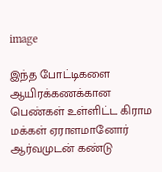image

இந்த போட்டிகளை ஆயிரக்கணக்கான பெண்கள் உள்ளிட்ட கிராம மக்கள் ஏராளமானோர் ஆர்வமுடன் கண்டு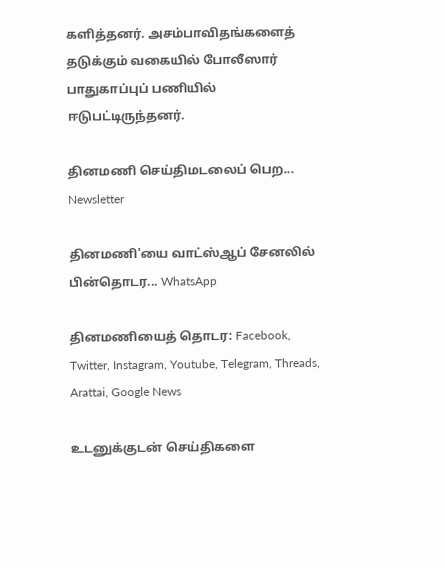களித்தனர். அசம்பாவிதங்களைத் தடுக்கும் வகையில் போலீஸார் பாதுகாப்புப் பணியில் ஈடுபட்டிருந்தனர்.

தினமணி செய்திமடலைப் பெற... Newsletter

தினமணி'யை வாட்ஸ்ஆப் சேனலில் பின்தொடர... WhatsApp

தினமணியைத் தொடர: Facebook, Twitter, Instagram, Youtube, Telegram, Threads, Arattai, Google News

உடனுக்குடன் செய்திகளை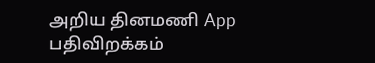அறிய தினமணி App பதிவிறக்கம்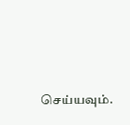செய்யவும்.